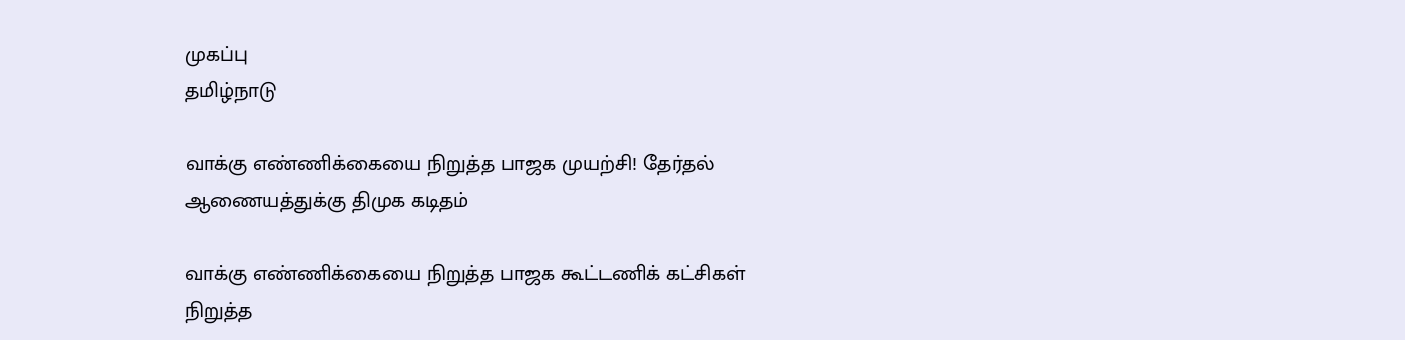முகப்பு
தமிழ்நாடு

வாக்கு எண்ணிக்கையை நிறுத்த பாஜக முயற்சி! தேர்தல் ஆணையத்துக்கு திமுக கடிதம்

வாக்கு எண்ணிக்கையை நிறுத்த பாஜக கூட்டணிக் கட்சிகள் நிறுத்த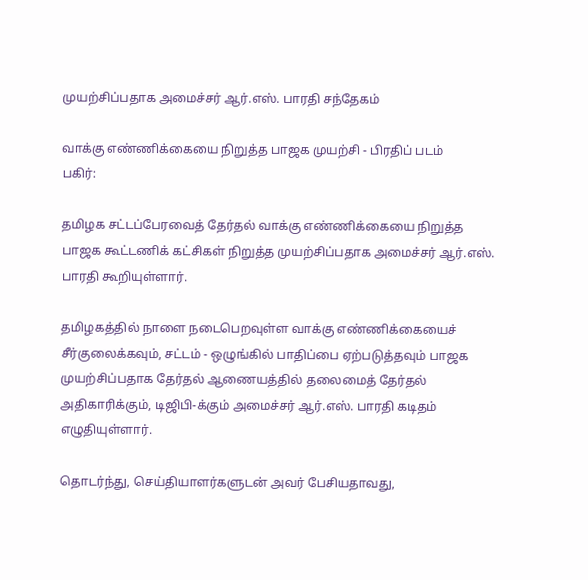முயற்சிப்பதாக அமைச்சர் ஆர்.எஸ். பாரதி சந்தேகம்

வாக்கு எண்ணிக்கையை நிறுத்த பாஜக முயற்சி - பிரதிப் படம்
பகிர்:

தமிழக சட்டப்பேரவைத் தேர்தல் வாக்கு எண்ணிக்கையை நிறுத்த பாஜக கூட்டணிக் கட்சிகள் நிறுத்த முயற்சிப்பதாக அமைச்சர் ஆர்.எஸ். பாரதி கூறியுள்ளார்.

தமிழகத்தில் நாளை நடைபெறவுள்ள வாக்கு எண்ணிக்கையைச் சீர்குலைக்கவும், சட்டம் - ஒழுங்கில் பாதிப்பை ஏற்படுத்தவும் பாஜக முயற்சிப்பதாக தேர்தல் ஆணையத்தில் தலைமைத் தேர்தல் அதிகாரிக்கும், டிஜிபி-க்கும் அமைச்சர் ஆர்.எஸ். பாரதி கடிதம் எழுதியுள்ளார்.

தொடர்ந்து, செய்தியாளர்களுடன் அவர் பேசியதாவது,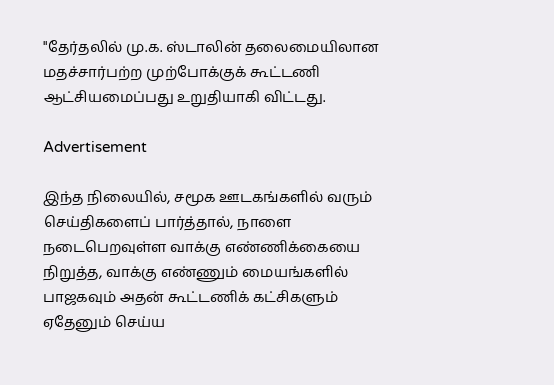"தேர்தலில் மு.க. ஸ்டாலின் தலைமையிலான மதச்சார்பற்ற முற்போக்குக் கூட்டணி ஆட்சியமைப்பது உறுதியாகி விட்டது.

Advertisement

இந்த நிலையில், சமூக ஊடகங்களில் வரும் செய்திகளைப் பார்த்தால், நாளை நடைபெறவுள்ள வாக்கு எண்ணிக்கையை நிறுத்த, வாக்கு எண்ணும் மையங்களில் பாஜகவும் அதன் கூட்டணிக் கட்சிகளும் ஏதேனும் செய்ய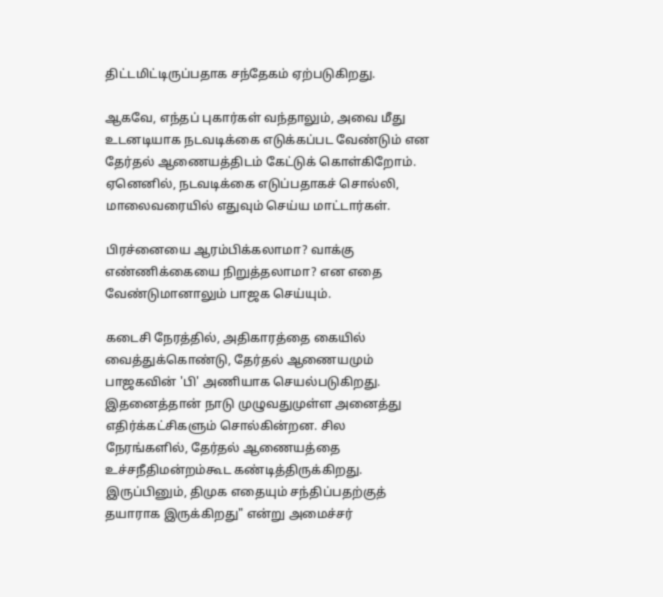திட்டமிட்டிருப்பதாக சந்தேகம் ஏற்படுகிறது.

ஆகவே, எந்தப் புகார்கள் வந்தாலும், அவை மீது உடனடியாக நடவடிக்கை எடுக்கப்பட வேண்டும் என தேர்தல் ஆணையத்திடம் கேட்டுக் கொள்கிறோம். ஏனெனில், நடவடிக்கை எடுப்பதாகச் சொல்லி, மாலைவரையில் எதுவும் செய்ய மாட்டார்கள்.

பிரச்னையை ஆரம்பிக்கலாமா? வாக்கு எண்ணிக்கையை நிறுத்தலாமா? என எதை வேண்டுமானாலும் பாஜக செய்யும்.

கடைசி நேரத்தில், அதிகாரத்தை கையில் வைத்துக்கொண்டு, தேர்தல் ஆணையமும் பாஜகவின் 'பி' அணியாக செயல்படுகிறது. இதனைத்தான் நாடு முழுவதுமுள்ள அனைத்து எதிர்க்கட்சிகளும் சொல்கின்றன. சில நேரங்களில், தேர்தல் ஆணையத்தை உச்சநீதிமன்றம்கூட கண்டித்திருக்கிறது. இருப்பினும், திமுக எதையும் சந்திப்பதற்குத் தயாராக இருக்கிறது" என்று அமைச்சர்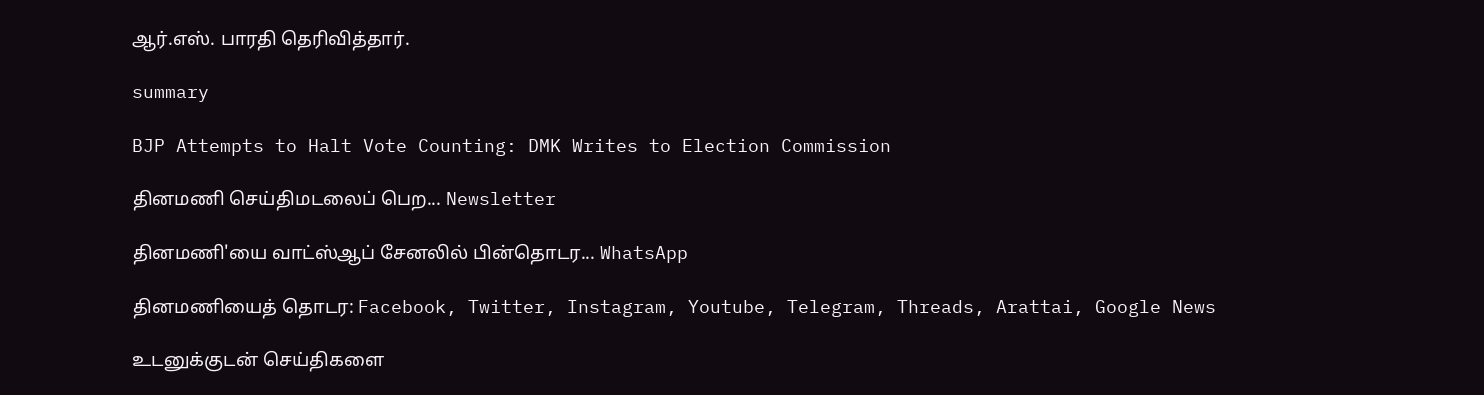ஆர்.எஸ். பாரதி தெரிவித்தார்.

summary

BJP Attempts to Halt Vote Counting: DMK Writes to Election Commission

தினமணி செய்திமடலைப் பெற... Newsletter

தினமணி'யை வாட்ஸ்ஆப் சேனலில் பின்தொடர... WhatsApp

தினமணியைத் தொடர: Facebook, Twitter, Instagram, Youtube, Telegram, Threads, Arattai, Google News

உடனுக்குடன் செய்திகளை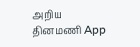அறிய தினமணி App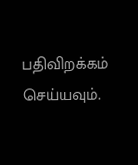பதிவிறக்கம் செய்யவும்.